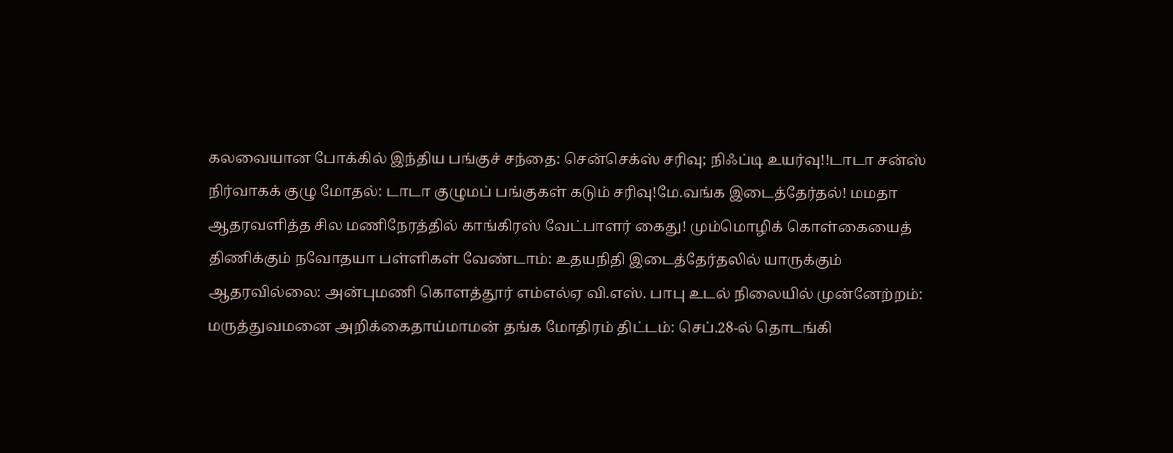கலவையான போக்கில் இந்திய பங்குச் சந்தை: சென்செக்ஸ் சரிவு; நிஃப்டி உயர்வு!!டாடா சன்ஸ் நிர்வாகக் குழு மோதல்: டாடா குழுமப் பங்குகள் கடும் சரிவு!மே.வங்க இடைத்தேர்தல்! மமதா ஆதரவளித்த சில மணிநேரத்தில் காங்கிரஸ் வேட்பாளர் கைது! மும்மொழிக் கொள்கையைத் திணிக்கும் நவோதயா பள்ளிகள் வேண்டாம்: உதயநிதி இடைத்தேர்தலில் யாருக்கும் ஆதரவில்லை: அன்புமணி கொளத்தூர் எம்எல்ஏ வி.எஸ். பாபு உடல் நிலையில் முன்னேற்றம்: மருத்துவமனை அறிக்கைதாய்மாமன் தங்க மோதிரம் திட்டம்: செப்.28-ல் தொடங்கி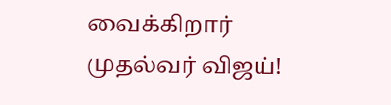வைக்கிறார் முதல்வர் விஜய்!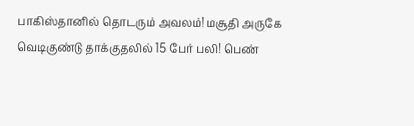பாகிஸ்தானில் தொடரும் அவலம்! மசூதி அருகே வெடிகுண்டு தாக்குதலில் 15 பேர் பலி! பெண்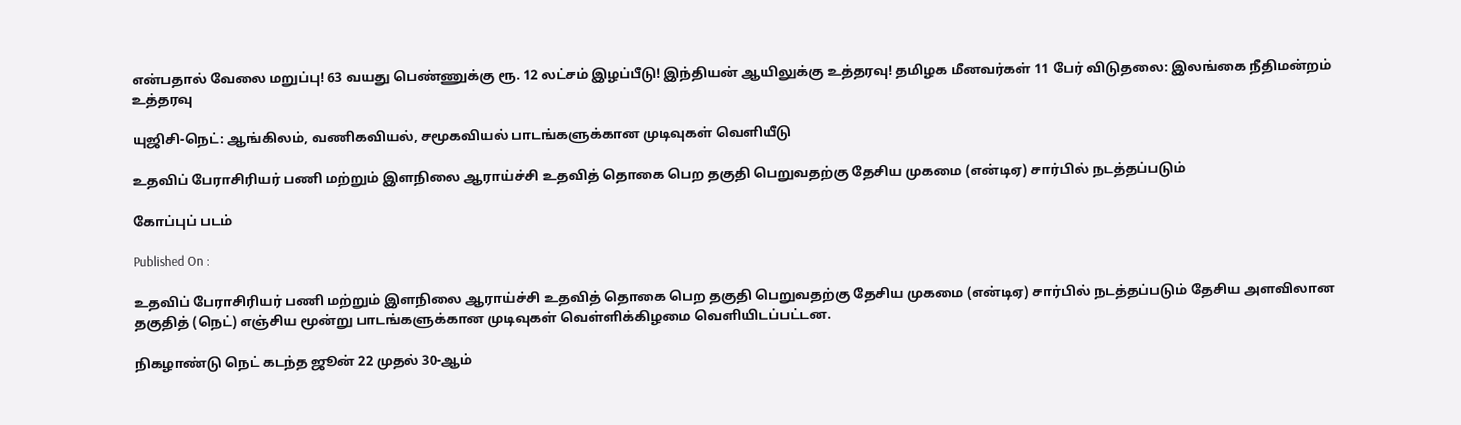என்பதால் வேலை மறுப்பு! 63 வயது பெண்ணுக்கு ரூ. 12 லட்சம் இழப்பீடு! இந்தியன் ஆயிலுக்கு உத்தரவு! தமிழக மீனவர்கள் 11 பேர் விடுதலை: இலங்கை நீதிமன்றம் உத்தரவு

யுஜிசி-நெட்: ஆங்கிலம், வணிகவியல், சமூகவியல் பாடங்களுக்கான முடிவுகள் வெளியீடு

உதவிப் பேராசிரியர் பணி மற்றும் இளநிலை ஆராய்ச்சி உதவித் தொகை பெற தகுதி பெறுவதற்கு தேசிய முகமை (என்டிஏ) சார்பில் நடத்தப்படும்

கோப்புப் படம்

Published On :

உதவிப் பேராசிரியர் பணி மற்றும் இளநிலை ஆராய்ச்சி உதவித் தொகை பெற தகுதி பெறுவதற்கு தேசிய முகமை (என்டிஏ) சார்பில் நடத்தப்படும் தேசிய அளவிலான தகுதித் (நெட்) எஞ்சிய மூன்று பாடங்களுக்கான முடிவுகள் வெள்ளிக்கிழமை வெளியிடப்பட்டன.

நிகழாண்டு நெட் கடந்த ஜூன் 22 முதல் 30-ஆம்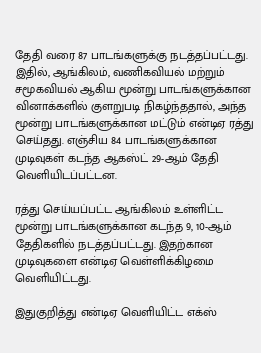தேதி வரை 87 பாடங்களுக்கு நடத்தப்பட்டது. இதில், ஆங்கிலம், வணிகவியல் மற்றும் சமூகவியல் ஆகிய மூன்று பாடங்களுக்கான வினாக்களில் குளறுபடி நிகழ்ந்ததால், அந்த மூன்று பாடங்களுக்கான மட்டும் என்டிஏ ரத்து செய்தது. எஞ்சிய 84 பாடங்களுக்கான முடிவுகள் கடந்த ஆகஸ்ட் 29-ஆம் தேதி வெளியிடப்பட்டன.

ரத்து செய்யப்பட்ட ஆங்கிலம் உள்ளிட்ட மூன்று பாடங்களுக்கான கடந்த 9, 10-ஆம் தேதிகளில் நடத்தப்பட்டது. இதற்கான முடிவுகளை என்டிஏ வெள்ளிக்கிழமை வெளியிட்டது.

இதுகுறித்து என்டிஏ வெளியிட்ட எக்ஸ்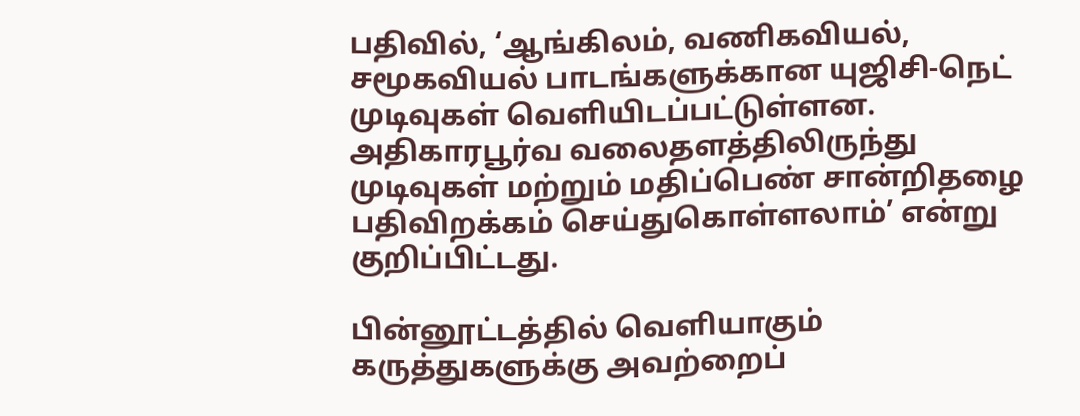பதிவில், ‘ஆங்கிலம், வணிகவியல், சமூகவியல் பாடங்களுக்கான யுஜிசி-நெட் முடிவுகள் வெளியிடப்பட்டுள்ளன. அதிகாரபூர்வ வலைதளத்திலிருந்து முடிவுகள் மற்றும் மதிப்பெண் சான்றிதழை பதிவிறக்கம் செய்துகொள்ளலாம்’ என்று குறிப்பிட்டது.

பின்னூட்டத்தில் வெளியாகும் கருத்துகளுக்கு அவற்றைப்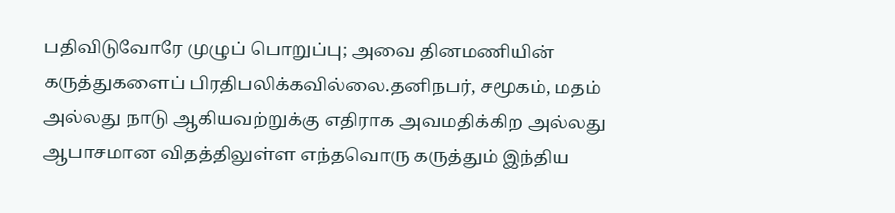பதிவிடுவோரே முழுப் பொறுப்பு; அவை தினமணியின் கருத்துகளைப் பிரதிபலிக்கவில்லை.தனிநபர், சமூகம், மதம் அல்லது நாடு ஆகியவற்றுக்கு எதிராக அவமதிக்கிற அல்லது ஆபாசமான விதத்திலுள்ள எந்தவொரு கருத்தும் இந்திய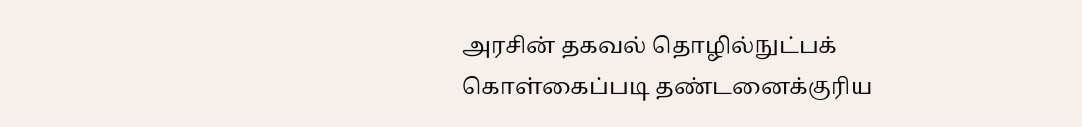அரசின் தகவல் தொழில்நுட்பக் கொள்கைப்படி தண்டனைக்குரிய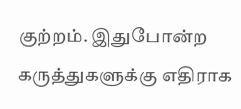குற்றம். இதுபோன்ற கருத்துகளுக்கு எதிராக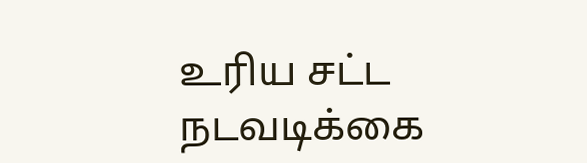உரிய சட்ட நடவடிக்கை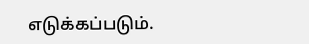எடுக்கப்படும்.